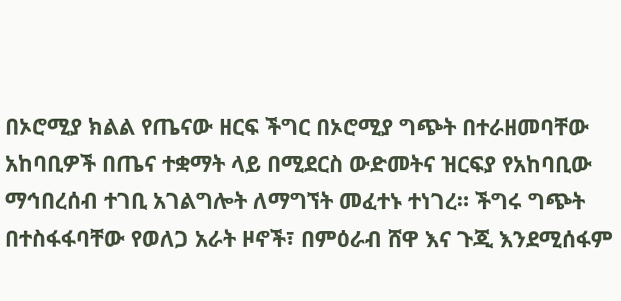በኦሮሚያ ክልል የጤናው ዘርፍ ችግር በኦሮሚያ ግጭት በተራዘመባቸው አከባቢዎች በጤና ተቋማት ላይ በሚደርስ ውድመትና ዝርፍያ የአከባቢው ማኅበረሰብ ተገቢ አገልግሎት ለማግኘት መፈተኑ ተነገረ። ችግሩ ግጭት በተስፋፋባቸው የወለጋ አራት ዞኖች፣ በምዕራብ ሸዋ እና ጉጂ እንደሚሰፋም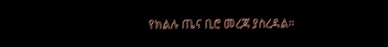የክልሉ ጤና ቢሮ መረጃ ያስረዳል።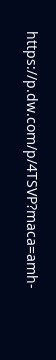https://p.dw.com/p/4TSVP?maca=amh-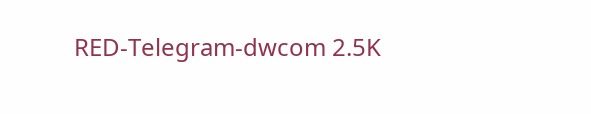RED-Telegram-dwcom 2.5K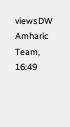viewsDW Amharic Team, 16:49